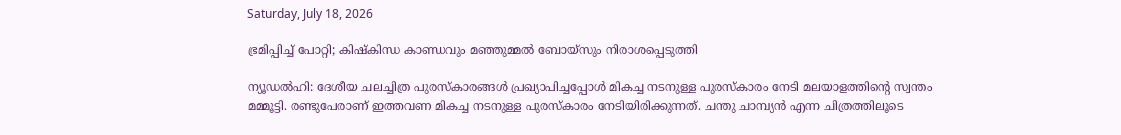Saturday, July 18, 2026

ഭ്രമിപ്പിച്ച് പോറ്റി; കിഷ്‌കിന്ധ കാണ്ഡവും മഞ്ഞുമ്മല്‍ ബോയ്‌സും നിരാശപ്പെടുത്തി

ന്യൂഡല്‍ഹി: ദേശീയ ചലച്ചിത്ര പുരസ്‌കാരങ്ങള്‍ പ്രഖ്യാപിച്ചപ്പോള്‍ മികച്ച നടനുള്ള പുരസ്‌കാരം നേടി മലയാളത്തിന്റെ സ്വന്തം മമ്മൂട്ടി. രണ്ടുപേരാണ് ഇത്തവണ മികച്ച നടനുള്ള പുരസ്‌കാരം നേടിയിരിക്കുന്നത്. ചന്തു ചാമ്പ്യന്‍ എന്ന ചിത്രത്തിലൂടെ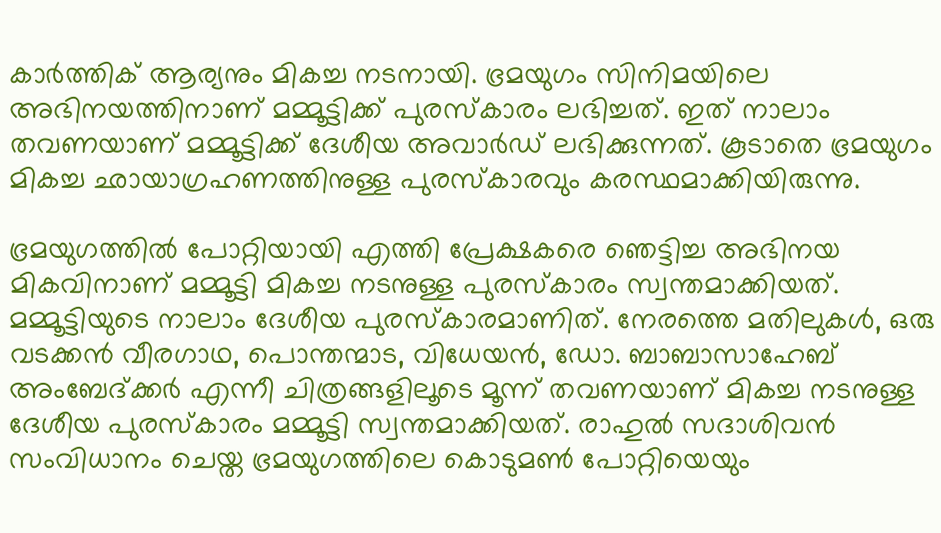കാര്‍ത്തിക് ആര്യനും മികച്ച നടനായി. ഭ്രമയുഗം സിനിമയിലെ അഭിനയത്തിനാണ് മമ്മൂട്ടിക്ക് പുരസ്‌കാരം ലഭിച്ചത്. ഇത് നാലാം തവണയാണ് മമ്മൂട്ടിക്ക് ദേശീയ അവാര്‍ഡ് ലഭിക്കുന്നത്. കൂടാതെ ഭ്രമയുഗം മികച്ച ഛായാഗ്രഹണത്തിനുള്ള പുരസ്‌കാരവും കരസ്ഥമാക്കിയിരുന്നു.

ഭ്രമയുഗത്തില്‍ പോറ്റിയായി എത്തി പ്രേക്ഷകരെ ഞെട്ടിച്ച അഭിനയ മികവിനാണ് മമ്മൂട്ടി മികച്ച നടനുള്ള പുരസ്‌കാരം സ്വന്തമാക്കിയത്. മമ്മൂട്ടിയുടെ നാലാം ദേശീയ പുരസ്‌കാരമാണിത്. നേരത്തെ മതിലുകള്‍, ഒരു വടക്കന്‍ വീരഗാഥ, പൊന്തന്മാട, വിധേയന്‍, ഡോ. ബാബാസാഹേബ് അംബേദ്ക്കര്‍ എന്നീ ചിത്രങ്ങളിലൂടെ മൂന്ന് തവണയാണ് മികച്ച നടനുള്ള ദേശീയ പുരസ്‌കാരം മമ്മൂട്ടി സ്വന്തമാക്കിയത്. രാഹുല്‍ സദാശിവന്‍ സംവിധാനം ചെയ്ത ഭ്രമയുഗത്തിലെ കൊടുമണ്‍ പോറ്റിയെയും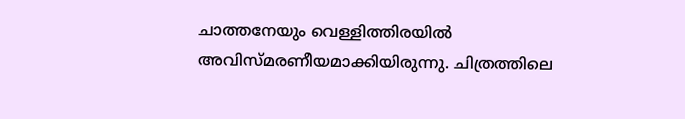ചാത്തനേയും വെള്ളിത്തിരയില്‍ അവിസ്മരണീയമാക്കിയിരുന്നു. ചിത്രത്തിലെ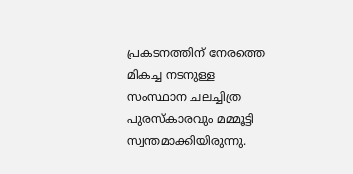പ്രകടനത്തിന് നേരത്തെ മികച്ച നടനുള്ള സംസ്ഥാന ചലച്ചിത്ര പുരസ്‌കാരവും മമ്മൂട്ടി സ്വന്തമാക്കിയിരുന്നു.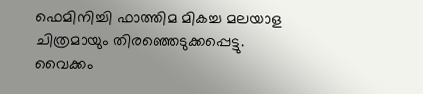ഫെമിനിച്ചി ഫാത്തിമ മികച്ച മലയാള ചിത്രമായും തിരഞ്ഞെടുക്കപ്പെട്ടു. വൈക്കം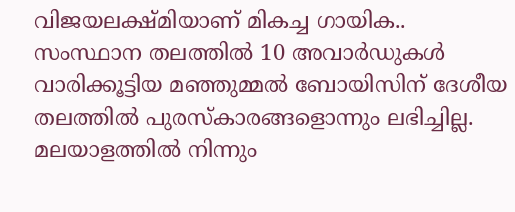വിജയലക്ഷ്മിയാണ് മികച്ച ഗായിക.. സംസ്ഥാന തലത്തില്‍ 10 അവാര്‍ഡുകള്‍ വാരിക്കൂട്ടിയ മഞ്ഞുമ്മല്‍ ബോയിസിന് ദേശീയ തലത്തില്‍ പുരസ്‌കാരങ്ങളൊന്നും ലഭിച്ചില്ല. മലയാളത്തില്‍ നിന്നും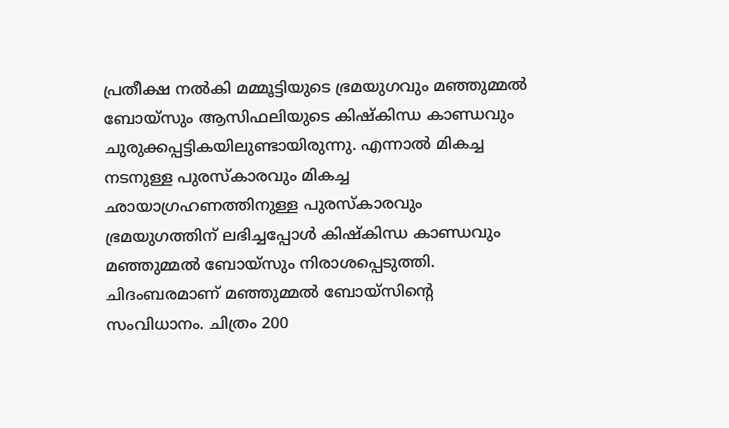പ്രതീക്ഷ നല്‍കി മമ്മൂട്ടിയുടെ ഭ്രമയുഗവും മഞ്ഞുമ്മല്‍ ബോയ്‌സും ആസിഫലിയുടെ കിഷ്‌കിന്ധ കാണ്ഡവും ചുരുക്കപ്പട്ടികയിലുണ്ടായിരുന്നു. എന്നാല്‍ മികച്ച നടനുള്ള പുരസ്‌കാരവും മികച്ച ഛായാഗ്രഹണത്തിനുള്ള പുരസ്‌കാരവും ഭ്രമയുഗത്തിന് ലഭിച്ചപ്പോള്‍ കിഷ്‌കിന്ധ കാണ്ഡവും മഞ്ഞുമ്മല്‍ ബോയ്സും നിരാശപ്പെടുത്തി. ചിദംബരമാണ് മഞ്ഞുമ്മല്‍ ബോയ്‌സിന്റെ സംവിധാനം. ചിത്രം 200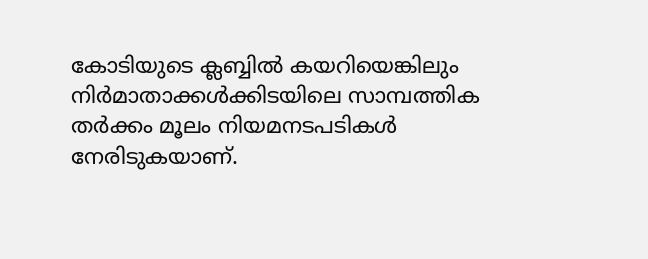കോടിയുടെ ക്ലബ്ബില്‍ കയറിയെങ്കിലും നിര്‍മാതാക്കള്‍ക്കിടയിലെ സാമ്പത്തിക തര്‍ക്കം മൂലം നിയമനടപടികള്‍ നേരിടുകയാണ്.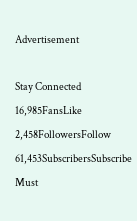Advertisement

Stay Connected
16,985FansLike
2,458FollowersFollow
61,453SubscribersSubscribe
Must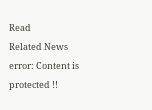Read
Related News
error: Content is protected !!